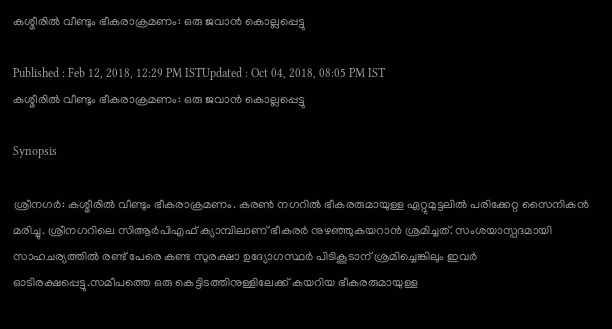കശ്മീരില്‍ വീണ്ടും ഭീകരാക്രമണം: ഒരു ജവാൻ കൊല്ലപ്പെട്ടു

Published : Feb 12, 2018, 12:29 PM ISTUpdated : Oct 04, 2018, 08:05 PM IST
കശ്മീരില്‍ വീണ്ടും ഭീകരാക്രമണം: ഒരു ജവാൻ കൊല്ലപ്പെട്ടു

Synopsis

ശ്രീനഗര്‍: കശ്മീരില്‍ വീണ്ടും ഭീകരാക്രമണം. കരൺ നഗറിൽ ഭീകരരുമായുള്ള ഏറ്റുമുട്ടലിൽ പരിക്കേറ്റ സൈനികൻ മരിച്ചു. ശ്രീനഗറിലെ സിആര്‍പിഎഫ് ക്യാമ്പിലാണ് ഭീകരര്‍ നുഴഞ്ഞുകയറാന്‍ ശ്രമിച്ചത്. സംശയാസ്പദമായി സാഹചര്യത്തില്‍ രണ്ട് പേരെ കണ്ട സുരക്ഷാ ഉദ്യോഗസ്ഥര്‍ പിടികൂടാന് ശ്രമിച്ചെങ്കിലും ഇവര്‍ ഓടിരക്ഷപ്പെട്ടു.സമീപത്തെ ഒരു കെട്ടിടത്തിനുള്ളിലേക്ക് കയറിയ ഭീകരരുമായുള്ള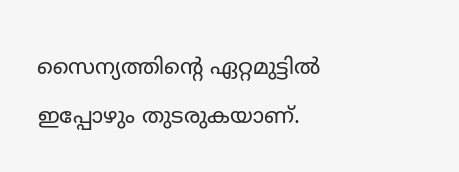സൈന്യത്തിന്‍റെ ഏറ്റമുട്ടില്‍ ഇപ്പോഴും തുടരുകയാണ്.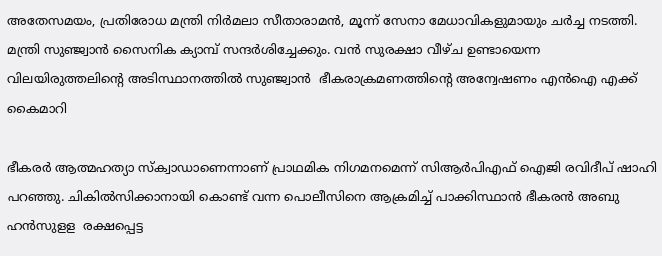അതേസമയം, പ്രതിരോധ മന്ത്രി നിർമലാ സീതാരാമൻ, മൂന്ന് സേനാ മേധാവികളുമായും ചർച്ച നടത്തി. മന്ത്രി സുഞ്ജ്വാൻ സൈനിക ക്യാമ്പ് സന്ദർശിച്ചേക്കും. വന്‍ സുരക്ഷാ വീഴ്ച ഉണ്ടായെന്ന വിലയിരുത്തലിന്‍റെ അടിസ്ഥാനത്തില്‍ സുഞ്ജ്വാന്‍  ഭീകരാക്രമണത്തിന്‍റെ അന്വേഷണം എന്‍ഐ എക്ക് കൈമാറി

ഭീകരര്‍ ആത്മഹത്യാ സ്ക്വാഡാണെന്നാണ് പ്രാഥമിക നിഗമനമെന്ന് സിആര്‍പിഎഫ് ഐജി രവിദീപ് ഷാഹി പറഞ്ഞു. ചികില്‍സിക്കാനായി കൊണ്ട് വന്ന പൊലീസിനെ ആക്രമിച്ച് പാക്കിസ്ഥാന്‍ ഭീകരന്‍ അബു ഹന്‍സുളള  രക്ഷപ്പെട്ട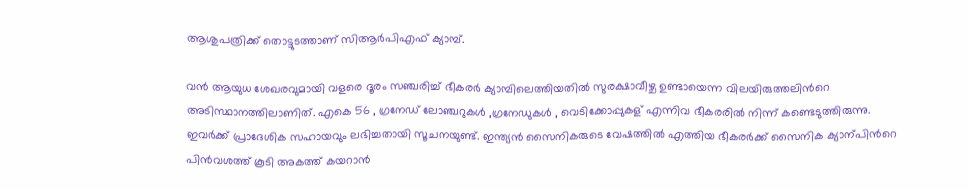ആശുപത്രിക്ക് തൊട്ടുടത്താണ് സിആര്‍പിഎഫ് ക്യാമ്പ്.

വന്‍ ആയുധ ശേഖരവുമായി വളരെ ദൂരം സഞ്ചരിച്ച് ഭീകരര്‍ ക്യാമ്പിലെത്തിയതില്‍ സുരക്ഷാവീഴ്ച ഉണ്ടായെന്ന വിലയിരുത്തലിന്‍റെ അടിസ്ഥാനത്തിലാണിത്. എകെ 56 , ഗ്രനേഡ് ലോഞ്ചറുകള്‍ ,ഗ്രനേഡുകള്‍ , വെടിക്കോപ്പുകള് എന്നിവ ഭീകരരില്‍ നിന്ന് കണ്ടെടുത്തിരുന്നു. ഇവര്‍ക്ക് പ്രാദേശിക സഹായവും ലഭിച്ചതായി സൂചനയുണ്ട്. ഇന്ത്യന്‍ സൈനികരുടെ വേഷത്തില്‍ എത്തിയ ഭീകരര്‍ക്ക് സൈനിക ക്യാന്പിന്‍റെ പിന്‍വശത്ത് കൂടി അകത്ത് കയറാ‍ന്‍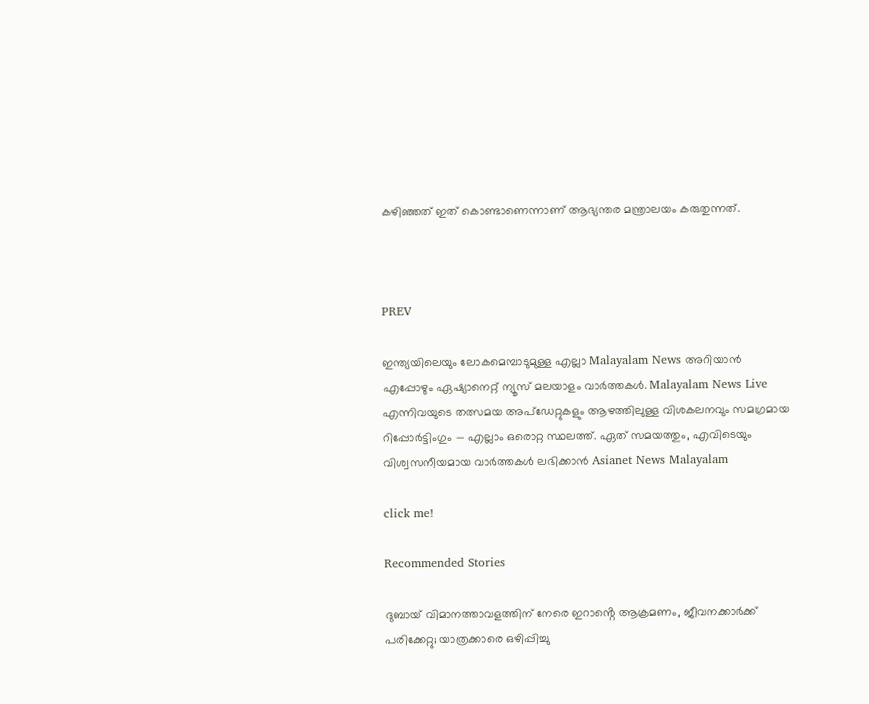കഴിഞ്ഞത് ഇത് കൊണ്ടാണെന്നാണ് ആഭ്യന്തര മന്ത്രാലയം കരുതുന്നത്.



PREV

ഇന്ത്യയിലെയും ലോകമെമ്പാടുമുള്ള എല്ലാ Malayalam News അറിയാൻ എപ്പോഴും ഏഷ്യാനെറ്റ് ന്യൂസ് മലയാളം വാർത്തകൾ. Malayalam News Live എന്നിവയുടെ തത്സമയ അപ്‌ഡേറ്റുകളും ആഴത്തിലുള്ള വിശകലനവും സമഗ്രമായ റിപ്പോർട്ടിംഗും — എല്ലാം ഒരൊറ്റ സ്ഥലത്ത്. ഏത് സമയത്തും, എവിടെയും വിശ്വസനീയമായ വാർത്തകൾ ലഭിക്കാൻ Asianet News Malayalam

click me!

Recommended Stories

ദുബായ് വിമാനത്താവളത്തിന് നേരെ ഇറാൻ്റെ ആക്രമണം, ജീവനക്കാർക്ക് പരിക്കേറ്റു; യാത്രക്കാരെ ഒഴിപ്പിച്ചു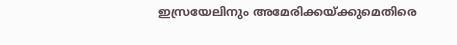ഇസ്രയേലിനും അമേരിക്കയ്ക്കുമെതിരെ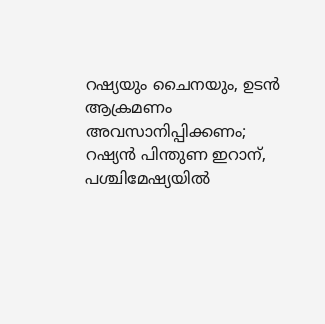റഷ്യയും ചൈനയും, ഉടൻ ആക്രമണം അവസാനിപ്പിക്കണം; റഷ്യൻ പിന്തുണ ഇറാന്, പശ്ചിമേഷ്യയിൽ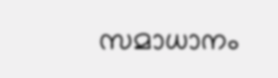സമാധാനം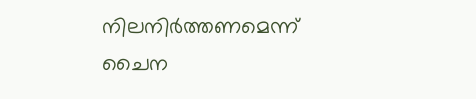നിലനിർത്തണമെന്ന് ചൈന